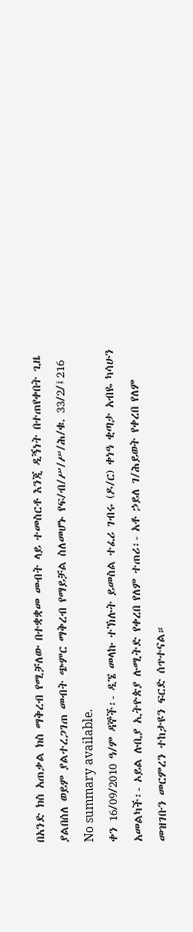በአንድ ክስ አጠቃል ክስ ማቅረብ የሚቻለው በተቋቋመ መብት ላይ ተመስርቶ እንጂ ዲኝነት በተጠየቀበት ጊዜ ያልበሰለ ወይም ያልተረጋገጠ መብት ጭምር ማቅረብ የማይቻል ስለመሆኑ የፍ/ብ/ሥ/ሥ/ሕ/ቁ. 33/2/፤216
No summary available.
ቀን 16/09/2010 ዓ/ም ዳኞች፡- ዲኜ መላኩ ተኽሉት ይመስል ተፈሪ ገብሩ (ዶ/ር) ቀነዓ ቂጣታ አብዬ ካሳሁን አመልካች፡- ኦይል ሉቢያ ኢትዮጵያ ሉሚትድ የቀረበ የለም ተጠሪ፡- አቶ ኃይለ ገ/ሕይወት የቀረበ የለም መዝገቡን መርምረን ተከታዩን ፍርድ ሰጥተናል።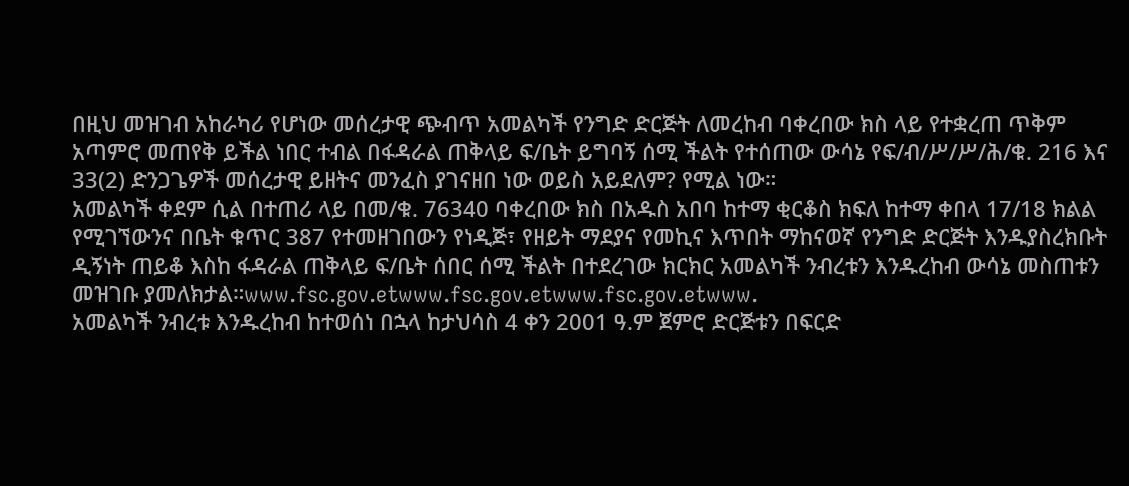በዚህ መዝገብ አከራካሪ የሆነው መሰረታዊ ጭብጥ አመልካች የንግድ ድርጅት ለመረከብ ባቀረበው ክስ ላይ የተቋረጠ ጥቅም አጣምሮ መጠየቅ ይችል ነበር ተብል በፋዳራል ጠቅላይ ፍ/ቤት ይግባኝ ሰሚ ችልት የተሰጠው ውሳኔ የፍ/ብ/ሥ/ሥ/ሕ/ቁ. 216 እና 33(2) ድንጋጌዎች መሰረታዊ ይዘትና መንፈስ ያገናዘበ ነው ወይስ አይደለም? የሚል ነው።
አመልካች ቀደም ሲል በተጠሪ ላይ በመ/ቁ. 76340 ባቀረበው ክስ በአዱስ አበባ ከተማ ቂርቆስ ክፍለ ከተማ ቀበላ 17/18 ክልል የሚገኘውንና በቤት ቁጥር 387 የተመዘገበውን የነዲጅ፣ የዘይት ማደያና የመኪና እጥበት ማከናወኛ የንግድ ድርጅት እንዱያስረክቡት ዲኝነት ጠይቆ እስከ ፋዳራል ጠቅላይ ፍ/ቤት ሰበር ሰሚ ችልት በተደረገው ክርክር አመልካች ንብረቱን እንዱረከብ ውሳኔ መስጠቱን መዝገቡ ያመለክታል።www.fsc.gov.etwww.fsc.gov.etwww.fsc.gov.etwww.
አመልካች ንብረቱ እንዱረከብ ከተወሰነ በኋላ ከታህሳስ 4 ቀን 2001 ዓ.ም ጀምሮ ድርጅቱን በፍርድ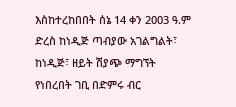እስከተረከበበት ሰኔ 14 ቀን 2003 ዓ.ም ድረስ ከነዲጅ ጣብያው አገልግልት፣ ከነዲጅ፣ ዘይት ሽያጭ ማግኘት የነበረበት ገቢ በድምሩ ብር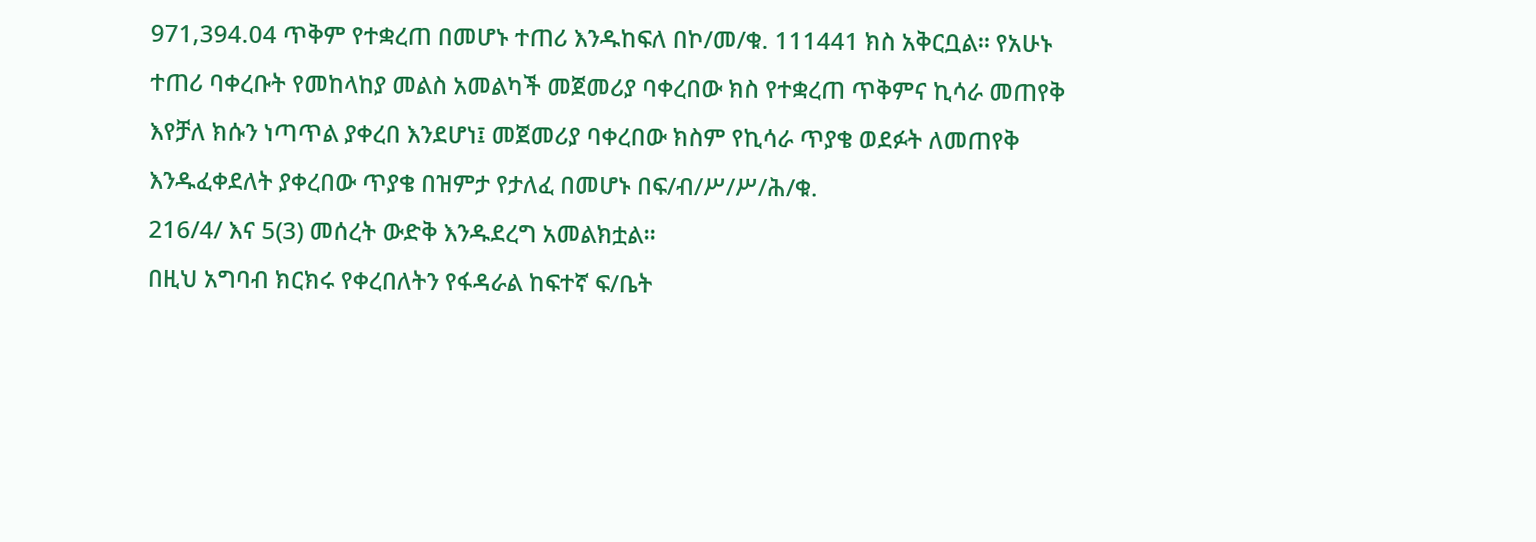971,394.04 ጥቅም የተቋረጠ በመሆኑ ተጠሪ እንዱከፍለ በኮ/መ/ቁ. 111441 ክስ አቅርቧል። የአሁኑ ተጠሪ ባቀረቡት የመከላከያ መልስ አመልካች መጀመሪያ ባቀረበው ክስ የተቋረጠ ጥቅምና ኪሳራ መጠየቅ እየቻለ ክሱን ነጣጥል ያቀረበ እንደሆነ፤ መጀመሪያ ባቀረበው ክስም የኪሳራ ጥያቄ ወደፉት ለመጠየቅ እንዱፈቀደለት ያቀረበው ጥያቄ በዝምታ የታለፈ በመሆኑ በፍ/ብ/ሥ/ሥ/ሕ/ቁ.
216/4/ እና 5(3) መሰረት ውድቅ እንዱደረግ አመልክቷል።
በዚህ አግባብ ክርክሩ የቀረበለትን የፋዳራል ከፍተኛ ፍ/ቤት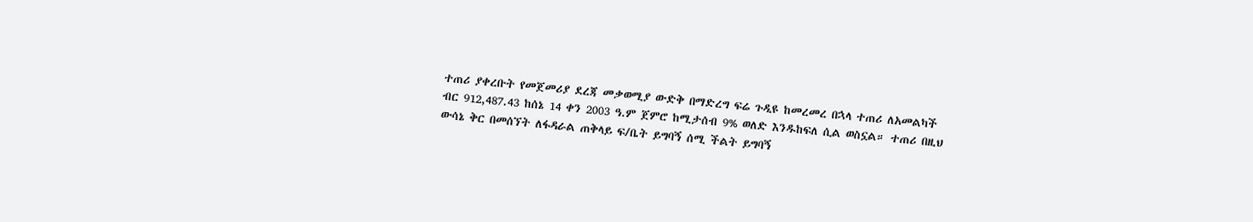ተጠሪ ያቀረቡት የመጀመሪያ ደረጃ መቃወሚያ ውድቅ በማድረግ ፍሬ ጉዲዩ ከመረመረ በኋላ ተጠሪ ለአመልካች ብር 912,487.43 ከሰኔ 14 ቀን 2003 ዓ.ም ጀምሮ ከሚታሰብ 9% ወለድ እንዱከፍለ ሲል ወስኗል። ተጠሪ በዚህ ውሳኔ ቅር በመሰኘት ለፋዳራል ጠቅላይ ፍ/ቤት ይግባኝ ሰሚ ችልት ይግባኝ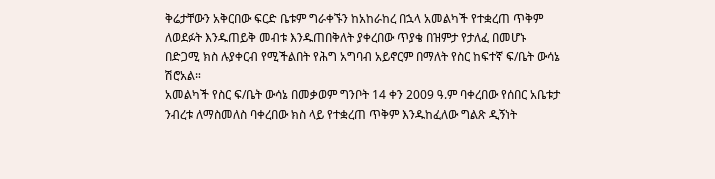ቅሬታቸውን አቅርበው ፍርድ ቤቱም ግራቀኙን ከአከራከረ በኋላ አመልካች የተቋረጠ ጥቅም ለወደፉት እንዱጠይቅ መብቱ እንዱጠበቅለት ያቀረበው ጥያቄ በዝምታ የታለፈ በመሆኑ በድጋሚ ክስ ሉያቀርብ የሚችልበት የሕግ አግባብ አይኖርም በማለት የስር ከፍተኛ ፍ/ቤት ውሳኔ ሽሮአል።
አመልካች የስር ፍ/ቤት ውሳኔ በመቃወም ግንቦት 14 ቀን 2009 ዓ.ም ባቀረበው የሰበር አቤቱታ ንብረቱ ለማስመለስ ባቀረበው ክስ ላይ የተቋረጠ ጥቅም እንዱከፈለው ግልጽ ዲኝነት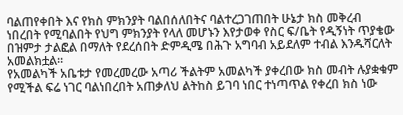ባልጠየቀበት እና የክስ ምክንያት ባልበሰለበትና ባልተረጋገጠበት ሁኔታ ክስ መቅረብ ነበረበት የሚባልበት የህግ ምክንያት የላለ መሆኑን እየታወቀ የስር ፍ/ቤት የዲኝነት ጥያቄው በዝምታ ታልፎል በማለት የደረሰበት ድምዲሜ በሕጉ አግባብ አይደለም ተብል እንዱሻርለት አመልክቷል።
የአመልካች አቤቱታ የመረመረው አጣሪ ችልትም አመልካች ያቀረበው ክስ መብት ሉያቋቁም የሚችል ፍሬ ነገር ባልነበረበት አጠቃለህ ልትከስ ይገባ ነበር ተነጣጥል የቀረበ ክስ ነው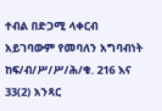ተብል በድጋሚ ላቀርብ አይገባውም የመባለን አግባብነት ከፍ/ብ/ሥ/ሥ/ሕ/ቁ. 216 እና 33(2) አንጻር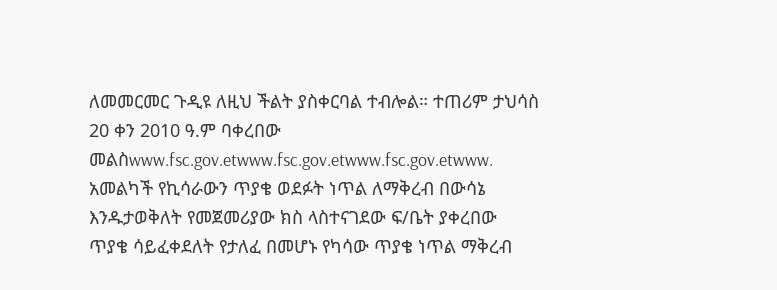ለመመርመር ጉዲዩ ለዚህ ችልት ያስቀርባል ተብሎል። ተጠሪም ታህሳስ 20 ቀን 2010 ዓ.ም ባቀረበው መልስwww.fsc.gov.etwww.fsc.gov.etwww.fsc.gov.etwww.
አመልካች የኪሳራውን ጥያቄ ወደፉት ነጥል ለማቅረብ በውሳኔ እንዱታወቅለት የመጀመሪያው ክስ ላስተናገደው ፍ/ቤት ያቀረበው ጥያቄ ሳይፈቀደለት የታለፈ በመሆኑ የካሳው ጥያቄ ነጥል ማቅረብ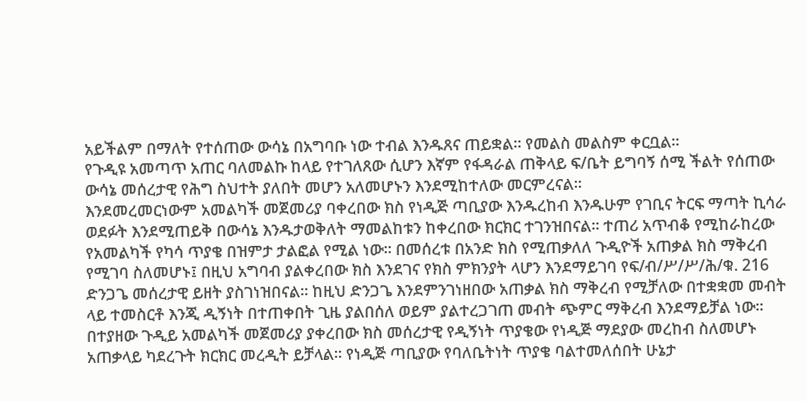አይችልም በማለት የተሰጠው ውሳኔ በአግባቡ ነው ተብል እንዱጸና ጠይቋል። የመልስ መልስም ቀርቧል።
የጉዲዩ አመጣጥ አጠር ባለመልኩ ከላይ የተገለጸው ሲሆን እኛም የፋዳራል ጠቅላይ ፍ/ቤት ይግባኝ ሰሚ ችልት የሰጠው ውሳኔ መሰረታዊ የሕግ ስህተት ያለበት መሆን አለመሆኑን እንደሚከተለው መርምረናል።
እንደመረመርነውም አመልካች መጀመሪያ ባቀረበው ክስ የነዲጅ ጣቢያው እንዱረከብ እንዱሁም የገቢና ትርፍ ማጣት ኪሳራ ወደፉት እንደሚጠይቅ በውሳኔ እንዱታወቅለት ማመልከቱን ከቀረበው ክርክር ተገንዝበናል። ተጠሪ አጥብቆ የሚከራከረው የአመልካች የካሳ ጥያቄ በዝምታ ታልፎል የሚል ነው። በመሰረቱ በአንድ ክስ የሚጠቃለለ ጉዲዮች አጠቃል ክስ ማቅረብ የሚገባ ስለመሆኑ፤ በዚህ አግባብ ያልቀረበው ክስ እንደገና የክስ ምክንያት ላሆን እንደማይገባ የፍ/ብ/ሥ/ሥ/ሕ/ቁ. 216 ድንጋጌ መሰረታዊ ይዘት ያስገነዝበናል። ከዚህ ድንጋጌ እንደምንገነዘበው አጠቃል ክስ ማቅረብ የሚቻለው በተቋቋመ መብት ላይ ተመስርቶ እንጂ ዲኝነት በተጠቀበት ጊዜ ያልበሰለ ወይም ያልተረጋገጠ መብት ጭምር ማቅረብ እንደማይቻል ነው። በተያዘው ጉዲይ አመልካች መጀመሪያ ያቀረበው ክስ መሰረታዊ የዲኝነት ጥያቄው የነዲጅ ማደያው መረከብ ስለመሆኑ አጠቃላይ ካደረጉት ክርክር መረዲት ይቻላል። የነዲጅ ጣቢያው የባለቤትነት ጥያቄ ባልተመለሰበት ሁኔታ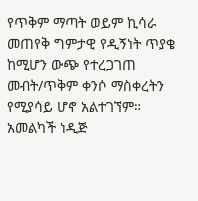የጥቅም ማጣት ወይም ኪሳራ መጠየቅ ግምታዊ የዲኝነት ጥያቄ ከሚሆን ውጭ የተረጋገጠ መብት/ጥቅም ቀንሶ ማስቀረትን የሚያሳይ ሆኖ አልተገኘም። አመልካች ነዲጅ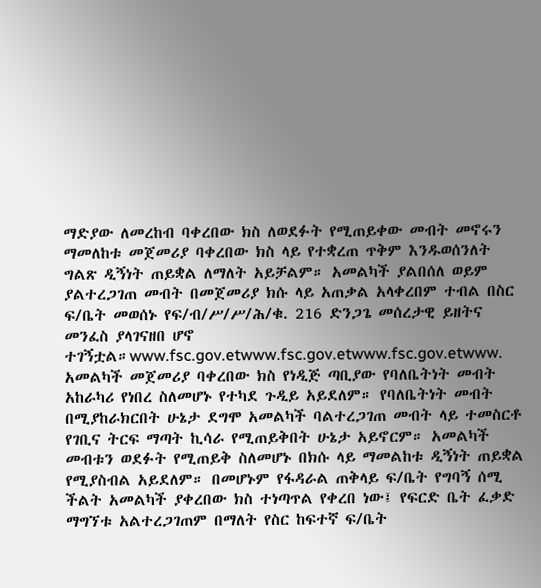ማድያው ለመረከብ ባቀረበው ክስ ለወደፉት የሚጠይቀው መብት መኖሩን ማመለከቱ መጀመሪያ ባቀረበው ክስ ላይ የተቋረጠ ጥቅም እንዱወሰንለት ግልጽ ዲኝነት ጠይቋል ለማለት አይቻልም። አመልካች ያልበሰለ ወይም ያልተረጋገጠ መብት በመጀመሪያ ክሱ ላይ አጠቃል አላቀረበም ተብል በስር ፍ/ቤት መወሰኑ የፍ/ብ/ሥ/ሥ/ሕ/ቁ. 216 ድንጋጌ መሰረታዊ ይዘትና መንፈስ ያላገናዘበ ሆኖ ተገኝቷል።www.fsc.gov.etwww.fsc.gov.etwww.fsc.gov.etwww.
አመልካች መጀመሪያ ባቀረበው ክስ የነዲጅ ጣቢያው የባለቤትነት መብት አከራካሪ የነበረ ስለመሆኑ የተካደ ጉዲይ አይደለም። የባለቤትነት መብት በሚያከራክርበት ሁኔታ ደግሞ አመልካች ባልተረጋገጠ መብት ላይ ተመስርቶ የገቢና ትርፍ ማጣት ኪሳራ የሚጠይቅበት ሁኔታ አይኖርም። አመልካች መብቱን ወደፉት የሚጠይቅ ስለመሆኑ በክሱ ላይ ማመልከቱ ዲኝነት ጠይቋል የሚያስብል አይደለም። በመሆኑም የፋዳራል ጠቅላይ ፍ/ቤት የግባኝ ሰሚ ችልት አመልካች ያቀረበው ክስ ተነጣጥል የቀረበ ነው፤ የፍርድ ቤት ፈቃድ ማግኘቱ አልተረጋገጠም በማለት የስር ከፍተኛ ፍ/ቤት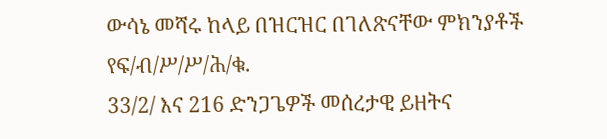ውሳኔ መሻሩ ከላይ በዝርዝር በገለጽናቸው ምክንያቶች የፍ/ብ/ሥ/ሥ/ሕ/ቁ.
33/2/ እና 216 ድንጋጌዎች መሰረታዊ ይዘትና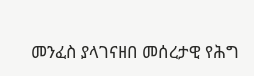መንፈስ ያላገናዘበ መሰረታዊ የሕግ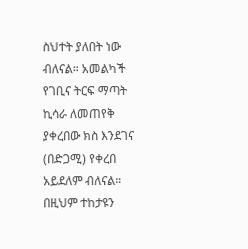ስህተት ያለበት ነው ብለናል። አመልካች የገቢና ትርፍ ማጣት ኪሳራ ለመጠየቅ ያቀረበው ክስ እንደገና (በድጋሚ) የቀረበ አይደለም ብለናል። በዚህም ተከታዩን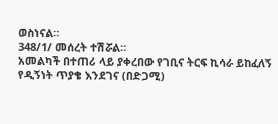ወስነናል።
348/1/ መሰረት ተሽሯል።
አመልካች በተጠሪ ላይ ያቀረበው የገቢና ትርፍ ኪሳራ ይከፈለኝ የዲኝነት ጥያቄ እንደገና (በድጋሚ)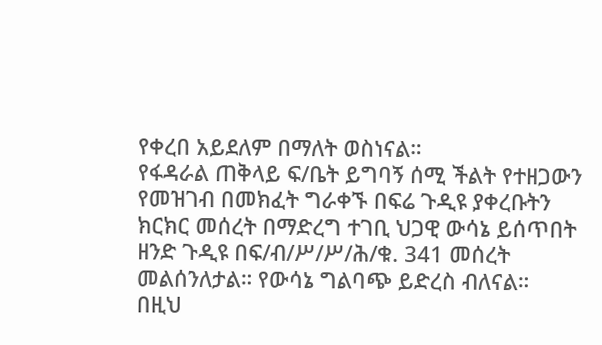የቀረበ አይደለም በማለት ወስነናል።
የፋዳራል ጠቅላይ ፍ/ቤት ይግባኝ ሰሚ ችልት የተዘጋውን የመዝገብ በመክፈት ግራቀኙ በፍሬ ጉዲዩ ያቀረቡትን ክርክር መሰረት በማድረግ ተገቢ ህጋዊ ውሳኔ ይሰጥበት ዘንድ ጉዲዩ በፍ/ብ/ሥ/ሥ/ሕ/ቁ. 341 መሰረት መልሰንለታል። የውሳኔ ግልባጭ ይድረስ ብለናል።
በዚህ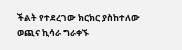ችልት የተደረገው ክርክር ያስከተለው ወጪና ኪሳራ ግራቀኙ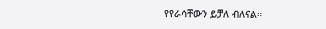የየራሳቸውን ይቻለ ብለናል።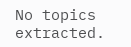No topics extracted.